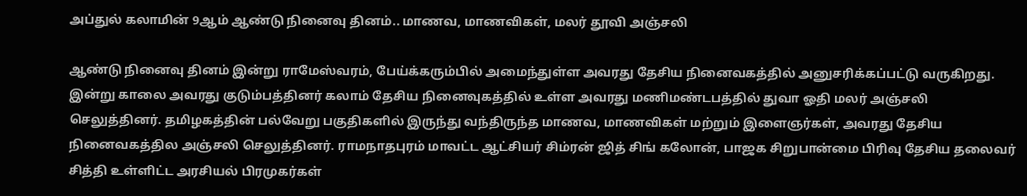அப்துல் கலாமின் 9ஆம் ஆண்டு நினைவு தினம்.. மாணவ, மாணவிகள், மலர் தூவி அஞ்சலி

ஆண்டு நினைவு தினம் இன்று ராமேஸ்வரம், பேய்க்கரும்பில் அமைந்துள்ள அவரது தேசிய நினைவகத்தில் அனுசரிக்கப்பட்டு வருகிறது. இன்று காலை அவரது குடும்பத்தினர் கலாம் தேசிய நினைவுகத்தில் உள்ள அவரது மணிமண்டபத்தில் துவா ஓதி மலர் அஞ்சலி செலுத்தினர். தமிழகத்தின் பல்வேறு பகுதிகளில் இருந்து வந்திருந்த மாணவ, மாணவிகள் மற்றும் இளைஞர்கள், அவரது தேசிய நினைவகத்தில அஞ்சலி செலுத்தினர். ராமநாதபுரம் மாவட்ட ஆட்சியர் சிம்ரன் ஜித் சிங் கலோன், பாஜக சிறுபான்மை பிரிவு தேசிய தலைவர் சித்தி உள்ளிட்ட அரசியல் பிரமுகர்கள்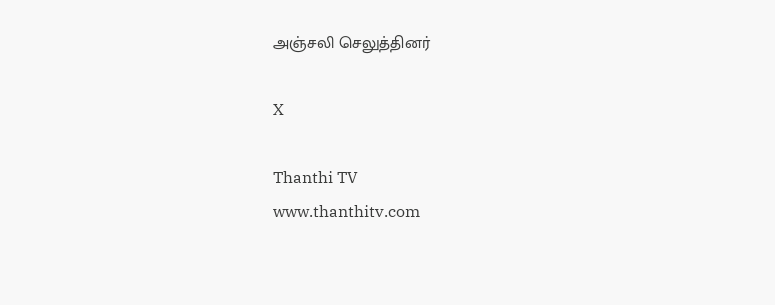அஞ்சலி செலுத்தினர்

X

Thanthi TV
www.thanthitv.com